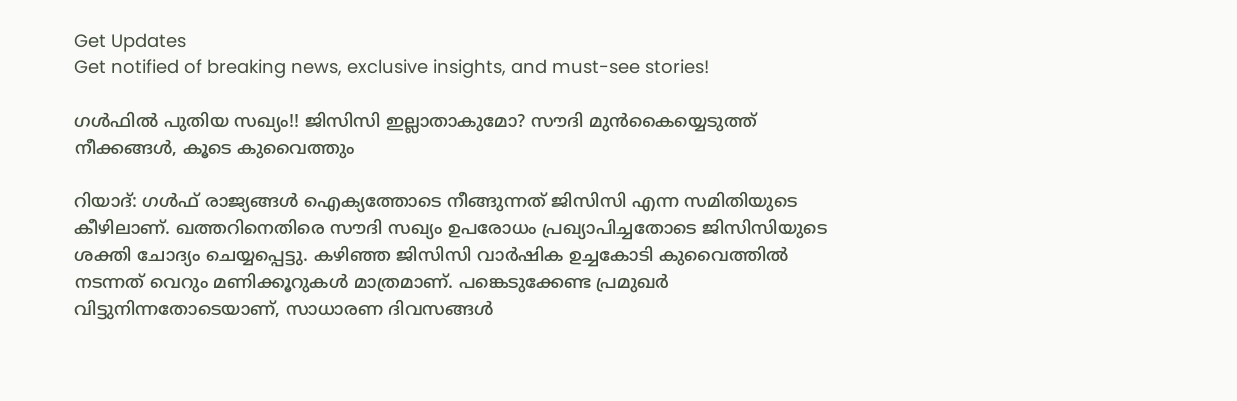Get Updates
Get notified of breaking news, exclusive insights, and must-see stories!

ഗള്‍ഫില്‍ പുതിയ സഖ്യം!! ജിസിസി ഇല്ലാതാകുമോ? സൗദി മുന്‍കൈയ്യെടുത്ത് നീക്കങ്ങള്‍, കൂടെ കുവൈത്തും

റിയാദ്: ഗള്‍ഫ് രാജ്യങ്ങള്‍ ഐക്യത്തോടെ നീങ്ങുന്നത് ജിസിസി എന്ന സമിതിയുടെ കീഴിലാണ്. ഖത്തറിനെതിരെ സൗദി സഖ്യം ഉപരോധം പ്രഖ്യാപിച്ചതോടെ ജിസിസിയുടെ ശക്തി ചോദ്യം ചെയ്യപ്പെട്ടു. കഴിഞ്ഞ ജിസിസി വാര്‍ഷിക ഉച്ചകോടി കുവൈത്തില്‍ നടന്നത് വെറും മണിക്കൂറുകള്‍ മാത്രമാണ്. പങ്കെടുക്കേണ്ട പ്രമുഖര്‍ വിട്ടുനിന്നതോടെയാണ്, സാധാരണ ദിവസങ്ങള്‍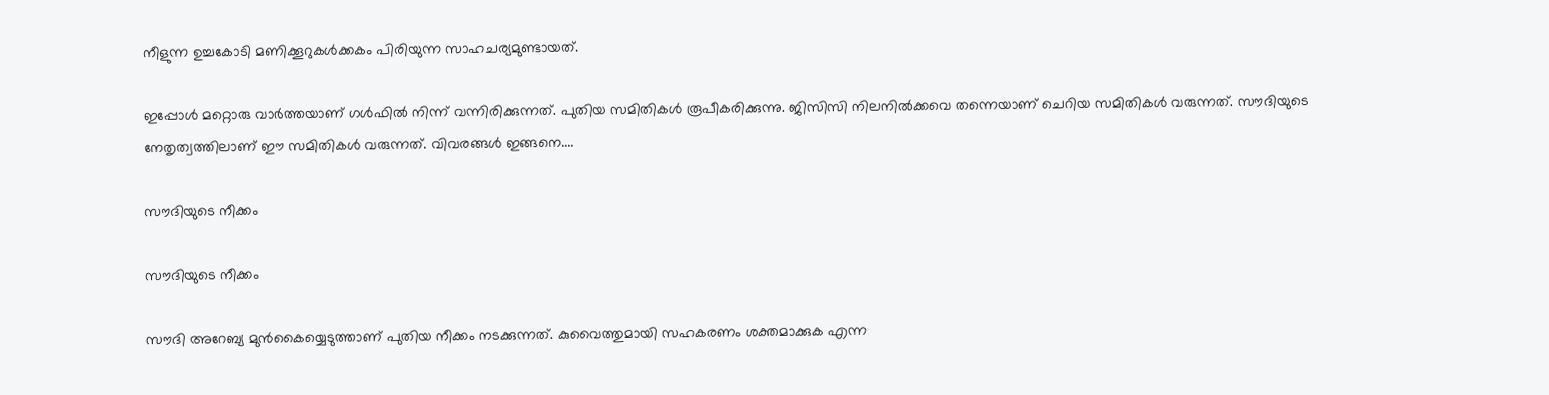നീളുന്ന ഉച്ചകോടി മണിക്കൂറുകള്‍ക്കകം പിരിയുന്ന സാഹചര്യമുണ്ടായത്.

ഇപ്പോള്‍ മറ്റൊരു വാര്‍ത്തയാണ് ഗള്‍ഫില്‍ നിന്ന് വന്നിരിക്കുന്നത്. പുതിയ സമിതികള്‍ രൂപീകരിക്കുന്നു. ജിസിസി നിലനില്‍ക്കവെ തന്നെയാണ് ചെറിയ സമിതികള്‍ വരുന്നത്. സൗദിയുടെ നേതൃത്വത്തിലാണ് ഈ സമിതികള്‍ വരുന്നത്. വിവരങ്ങള്‍ ഇങ്ങനെ....

സൗദിയുടെ നീക്കം

സൗദിയുടെ നീക്കം

സൗദി അറേബ്യ മുന്‍കൈയ്യെടുത്താണ് പുതിയ നീക്കം നടക്കുന്നത്. കുവൈത്തുമായി സഹകരണം ശക്തമാക്കുക എന്ന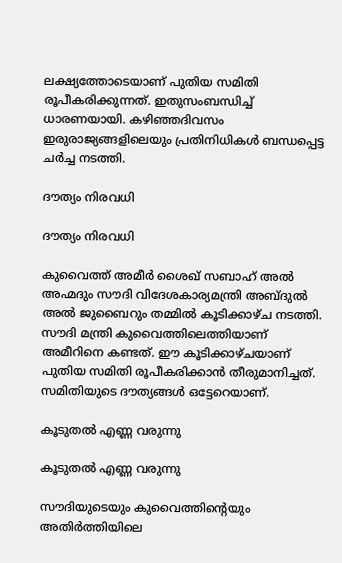ലക്ഷ്യത്തോടെയാണ് പുതിയ സമിതി രൂപീകരിക്കുന്നത്. ഇതുസംബന്ധിച്ച് ധാരണയായി. കഴിഞ്ഞദിവസം ഇരുരാജ്യങ്ങളിലെയും പ്രതിനിധികള്‍ ബന്ധപ്പെട്ട ചര്‍ച്ച നടത്തി.

ദൗത്യം നിരവധി

ദൗത്യം നിരവധി

കുവൈത്ത് അമീര്‍ ശൈഖ് സബാഹ് അല്‍ അഹ്മദും സൗദി വിദേശകാര്യമന്ത്രി അബ്ദുല്‍ അല്‍ ജുബൈറും തമ്മില്‍ കൂടിക്കാഴ്ച നടത്തി. സൗദി മന്ത്രി കുവൈത്തിലെത്തിയാണ് അമീറിനെ കണ്ടത്. ഈ കൂടിക്കാഴ്ചയാണ് പുതിയ സമിതി രൂപീകരിക്കാന്‍ തീരുമാനിച്ചത്. സമിതിയുടെ ദൗത്യങ്ങള്‍ ഒട്ടേറെയാണ്.

കൂടുതല്‍ എണ്ണ വരുന്നു

കൂടുതല്‍ എണ്ണ വരുന്നു

സൗദിയുടെയും കുവൈത്തിന്റെയും അതിര്‍ത്തിയിലെ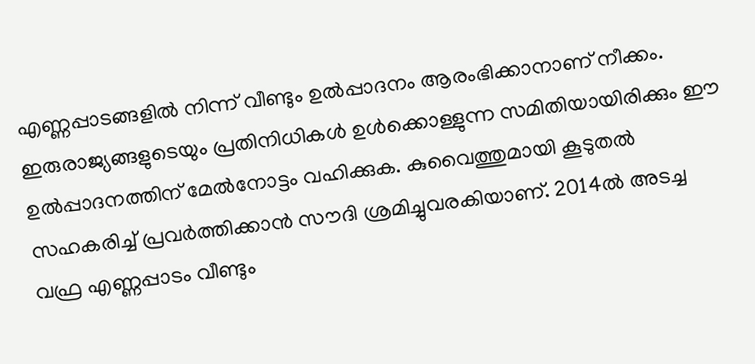എണ്ണപ്പാടങ്ങളില്‍ നിന്ന് വീണ്ടും ഉല്‍പ്പാദനം ആരംഭിക്കാനാണ് നീക്കം. ഇരുരാജ്യങ്ങളുടെയും പ്രതിനിധികള്‍ ഉള്‍ക്കൊള്ളുന്ന സമിതിയായിരിക്കും ഈ ഉല്‍പ്പാദനത്തിന് മേല്‍നോട്ടം വഹിക്കുക. കുവൈത്തുമായി കൂടുതല്‍ സഹകരിച്ച് പ്രവര്‍ത്തിക്കാന്‍ സൗദി ശ്രമിച്ചുവരകിയാണ്. 2014ല്‍ അടച്ച വഫ്ര എണ്ണപ്പാടം വീണ്ടും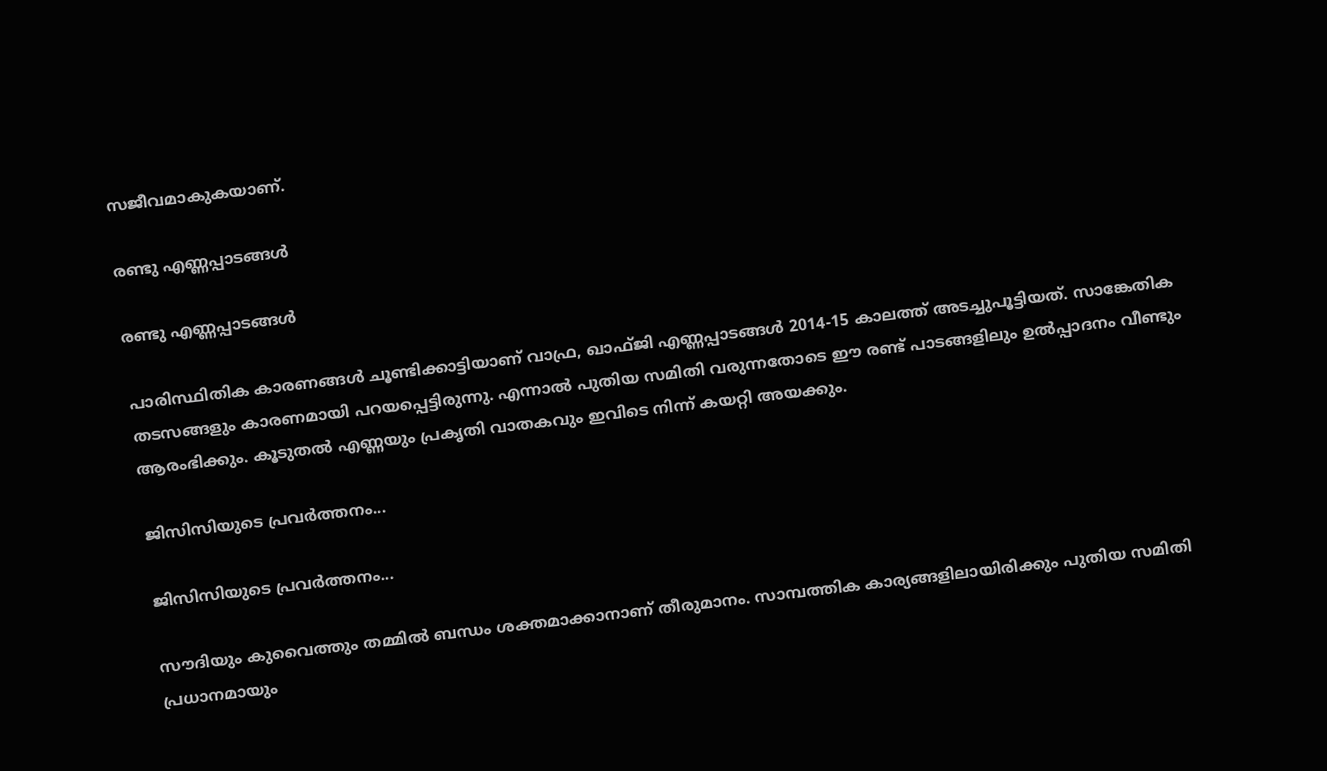സജീവമാകുകയാണ്.

രണ്ടു എണ്ണപ്പാടങ്ങള്‍

രണ്ടു എണ്ണപ്പാടങ്ങള്‍

പാരിസ്ഥിതിക കാരണങ്ങള്‍ ചൂണ്ടിക്കാട്ടിയാണ് വാഫ്ര, ഖാഫ്ജി എണ്ണപ്പാടങ്ങള്‍ 2014-15 കാലത്ത് അടച്ചുപൂട്ടിയത്. സാങ്കേതിക തടസങ്ങളും കാരണമായി പറയപ്പെട്ടിരുന്നു. എന്നാല്‍ പുതിയ സമിതി വരുന്നതോടെ ഈ രണ്ട് പാടങ്ങളിലും ഉല്‍പ്പാദനം വീണ്ടും ആരംഭിക്കും. കൂടുതല്‍ എണ്ണയും പ്രകൃതി വാതകവും ഇവിടെ നിന്ന് കയറ്റി അയക്കും.

ജിസിസിയുടെ പ്രവര്‍ത്തനം...

ജിസിസിയുടെ പ്രവര്‍ത്തനം...

സൗദിയും കുവൈത്തും തമ്മില്‍ ബന്ധം ശക്തമാക്കാനാണ് തീരുമാനം. സാമ്പത്തിക കാര്യങ്ങളിലായിരിക്കും പുതിയ സമിതി പ്രധാനമായും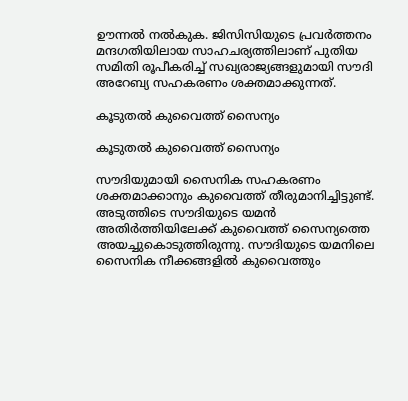ഊന്നല്‍ നല്‍കുക. ജിസിസിയുടെ പ്രവര്‍ത്തനം മന്ദഗതിയിലായ സാഹചര്യത്തിലാണ് പുതിയ സമിതി രൂപീകരിച്ച് സഖ്യരാജ്യങ്ങളുമായി സൗദി അറേബ്യ സഹകരണം ശക്തമാക്കുന്നത്.

കൂടുതല്‍ കുവൈത്ത് സൈന്യം

കൂടുതല്‍ കുവൈത്ത് സൈന്യം

സൗദിയുമായി സൈനിക സഹകരണം ശക്തമാക്കാനും കുവൈത്ത് തീരുമാനിച്ചിട്ടുണ്ട്. അടുത്തിടെ സൗദിയുടെ യമന്‍ അതിര്‍ത്തിയിലേക്ക് കുവൈത്ത് സൈന്യത്തെ അയച്ചുകൊടുത്തിരുന്നു. സൗദിയുടെ യമനിലെ സൈനിക നീക്കങ്ങളില്‍ കുവൈത്തും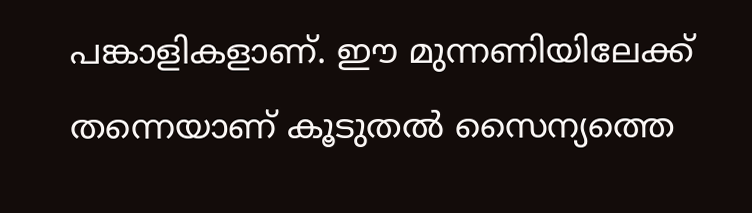പങ്കാളികളാണ്. ഈ മുന്നണിയിലേക്ക് തന്നെയാണ് കൂടുതല്‍ സൈന്യത്തെ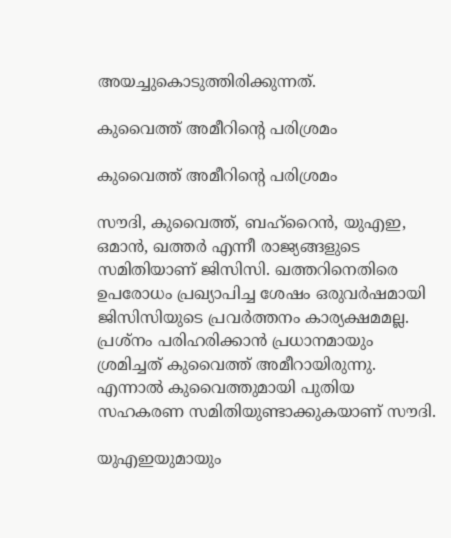അയച്ചുകൊടുത്തിരിക്കുന്നത്.

കുവൈത്ത് അമീറിന്റെ പരിശ്രമം

കുവൈത്ത് അമീറിന്റെ പരിശ്രമം

സൗദി, കുവൈത്ത്, ബഹ്‌റൈന്‍, യുഎഇ, ഒമാന്‍, ഖത്തര്‍ എന്നീ രാജ്യങ്ങളുടെ സമിതിയാണ് ജിസിസി. ഖത്തറിനെതിരെ ഉപരോധം പ്രഖ്യാപിച്ച ശേഷം ഒരുവര്‍ഷമായി ജിസിസിയുടെ പ്രവര്‍ത്തനം കാര്യക്ഷമമല്ല. പ്രശ്‌നം പരിഹരിക്കാന്‍ പ്രധാനമായും ശ്രമിച്ചത് കുവൈത്ത് അമീറായിരുന്നു. എന്നാല്‍ കുവൈത്തുമായി പുതിയ സഹകരണ സമിതിയുണ്ടാക്കുകയാണ് സൗദി.

യുഎഇയുമായും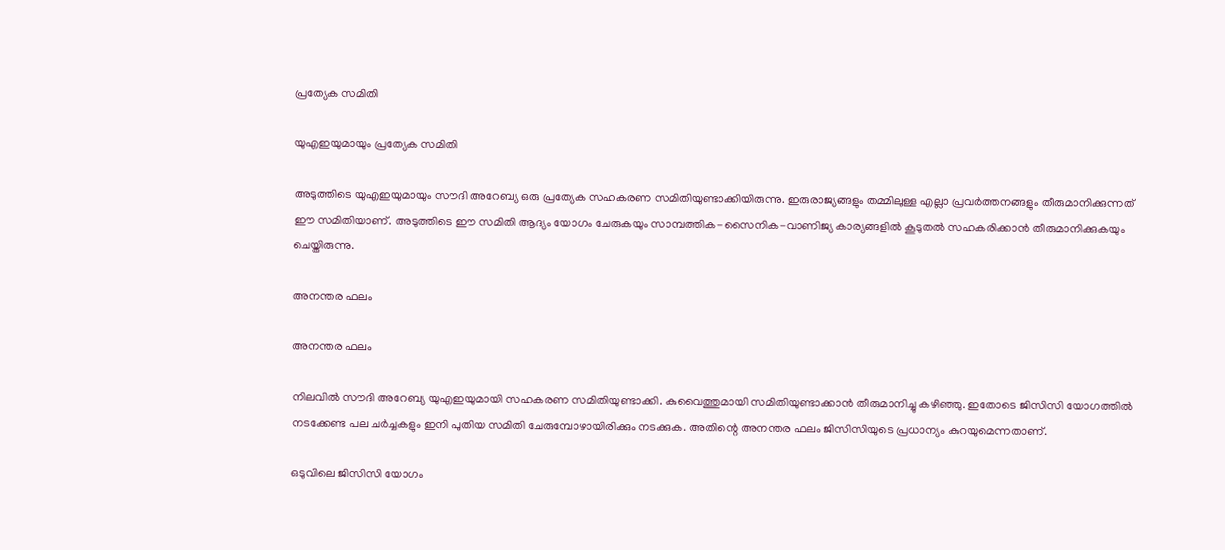പ്രത്യേക സമിതി

യുഎഇയുമായും പ്രത്യേക സമിതി

അടുത്തിടെ യുഎഇയുമായും സൗദി അറേബ്യ ഒരു പ്രത്യേക സഹകരണ സമിതിയുണ്ടാക്കിയിരുന്നു. ഇരുരാജ്യങ്ങളും തമ്മിലുള്ള എല്ലാ പ്രവര്‍ത്തനങ്ങളും തീരുമാനിക്കുന്നത് ഈ സമിതിയാണ്. അടുത്തിടെ ഈ സമിതി ആദ്യം യോഗം ചേരുകയും സാമ്പത്തിക-സൈനിക-വാണിജ്യ കാര്യങ്ങളില്‍ കൂടുതല്‍ സഹകരിക്കാന്‍ തീരുമാനിക്കുകയും ചെയ്തിരുന്നു.

അനന്തര ഫലം

അനന്തര ഫലം

നിലവില്‍ സൗദി അറേബ്യ യുഎഇയുമായി സഹകരണ സമിതിയുണ്ടാക്കി. കുവൈത്തുമായി സമിതിയുണ്ടാക്കാന്‍ തീരുമാനിച്ചു കഴിഞ്ഞു. ഇതോടെ ജിസിസി യോഗത്തില്‍ നടക്കേണ്ട പല ചര്‍ച്ചകളും ഇനി പുതിയ സമിതി ചേരുമ്പോഴായിരിക്കും നടക്കുക. അതിന്റെ അനന്തര ഫലം ജിസിസിയുടെ പ്രധാന്യം കുറയുമെന്നതാണ്.

ഒടുവിലെ ജിസിസി യോഗം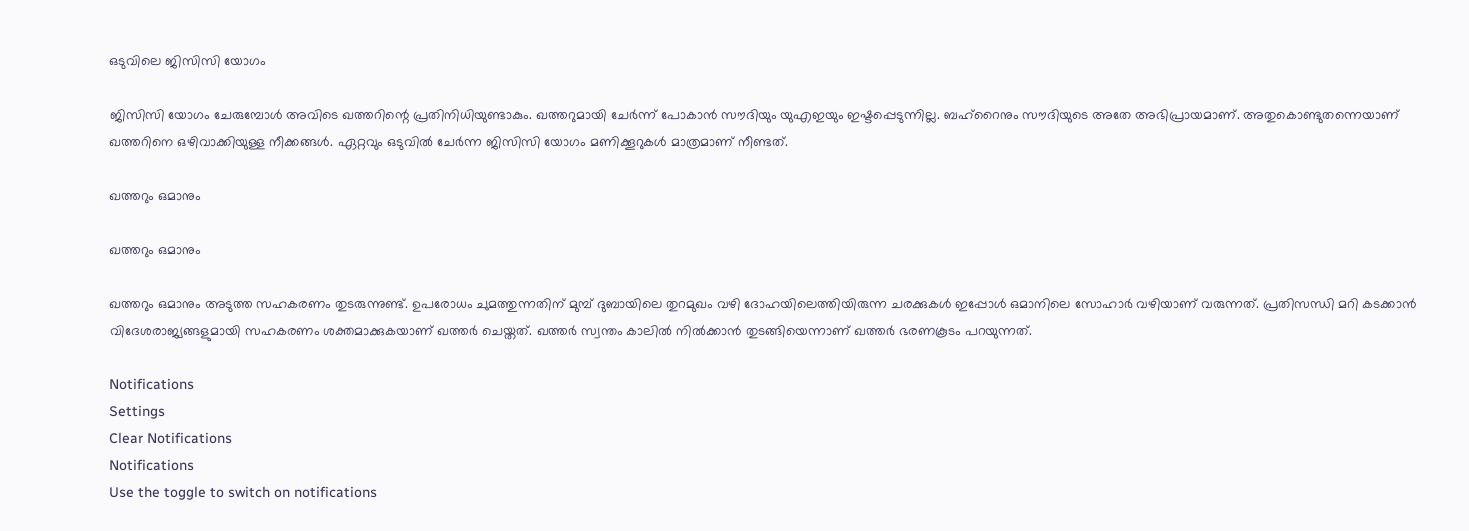ഒടുവിലെ ജിസിസി യോഗം

ജിസിസി യോഗം ചേരുമ്പോള്‍ അവിടെ ഖത്തറിന്റെ പ്രതിനിധിയുണ്ടാകും. ഖത്തറുമായി ചേര്‍ന്ന് പോകാന്‍ സൗദിയും യുഎഇയും ഇഷ്ടപ്പെടുന്നില്ല. ബഹ്‌റൈനും സൗദിയുടെ അതേ അഭിപ്രായമാണ്. അതുകൊണ്ടുതന്നെയാണ് ഖത്തറിനെ ഒഴിവാക്കിയുള്ള നീക്കങ്ങള്‍. ഏറ്റവും ഒടുവില്‍ ചേര്‍ന്ന ജിസിസി യോഗം മണിക്കൂറുകള്‍ മാത്രമാണ് നീണ്ടത്.

ഖത്തറും ഒമാനും

ഖത്തറും ഒമാനും

ഖത്തറും ഒമാനും അടുത്ത സഹകരണം തുടരുന്നുണ്ട്. ഉപരോധം ചുമത്തുന്നതിന് മുമ്പ് ദുബായിലെ തുറമുഖം വഴി ദോഹയിലെത്തിയിരുന്ന ചരക്കുകള്‍ ഇപ്പോള്‍ ഒമാനിലെ സോഹാര്‍ വഴിയാണ് വരുന്നത്. പ്രതിസന്ധി മറി കടക്കാന്‍ വിദേശരാജ്യങ്ങളുമായി സഹകരണം ശക്തമാക്കുകയാണ് ഖത്തര്‍ ചെയ്തത്. ഖത്തര്‍ സ്വന്തം കാലില്‍ നില്‍ക്കാന്‍ തുടങ്ങിയെന്നാണ് ഖത്തര്‍ ഭരണകൂടം പറയുന്നത്.

Notifications
Settings
Clear Notifications
Notifications
Use the toggle to switch on notifications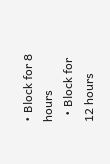• Block for 8 hours
  • Block for 12 hours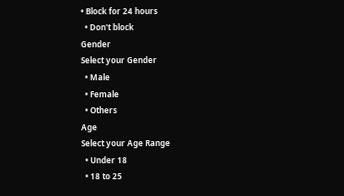• Block for 24 hours
  • Don't block
Gender
Select your Gender
  • Male
  • Female
  • Others
Age
Select your Age Range
  • Under 18
  • 18 to 25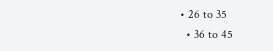• 26 to 35
  • 36 to 45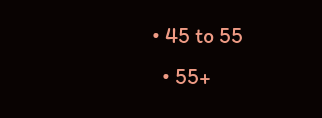• 45 to 55
  • 55+